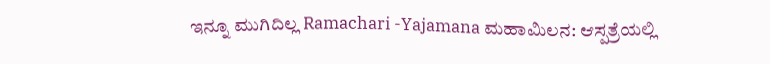ಇನ್ನೂ ಮುಗಿದಿಲ್ಲ Ramachari -Yajamana ಮಹಾಮಿಲನ: ಆಸ್ಪತ್ರೆಯಲ್ಲಿ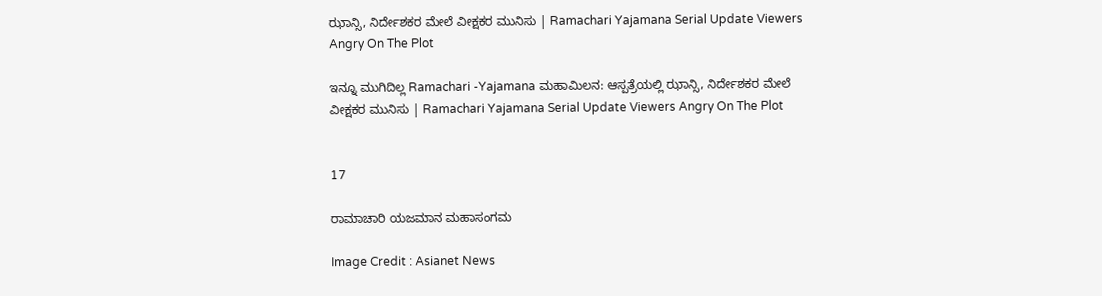ಝಾನ್ಸಿ, ನಿರ್ದೇಶಕರ ಮೇಲೆ ವೀಕ್ಷಕರ ಮುನಿಸು | Ramachari Yajamana Serial Update Viewers Angry On The Plot

ಇನ್ನೂ ಮುಗಿದಿಲ್ಲ Ramachari -Yajamana ಮಹಾಮಿಲನ: ಆಸ್ಪತ್ರೆಯಲ್ಲಿ ಝಾನ್ಸಿ, ನಿರ್ದೇಶಕರ ಮೇಲೆ ವೀಕ್ಷಕರ ಮುನಿಸು | Ramachari Yajamana Serial Update Viewers Angry On The Plot


17

ರಾಮಾಚಾರಿ ಯಜಮಾನ ಮಹಾಸಂಗಮ

Image Credit : Asianet News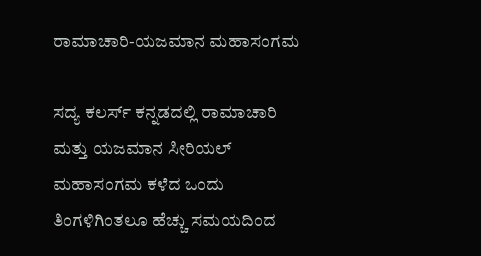ರಾಮಾಚಾರಿ-ಯಜಮಾನ ಮಹಾಸಂಗಮ

ಸದ್ಯ ಕಲರ್ಸ್ ಕನ್ನಡದಲ್ಲಿ ರಾಮಾಚಾರಿ ಮತ್ತು ಯಜಮಾನ ಸೀರಿಯಲ್ ಮಹಾಸಂಗಮ ಕಳೆದ ಒಂದು ತಿಂಗಳಿಗಿಂತಲೂ ಹೆಚ್ಚು ಸಮಯದಿಂದ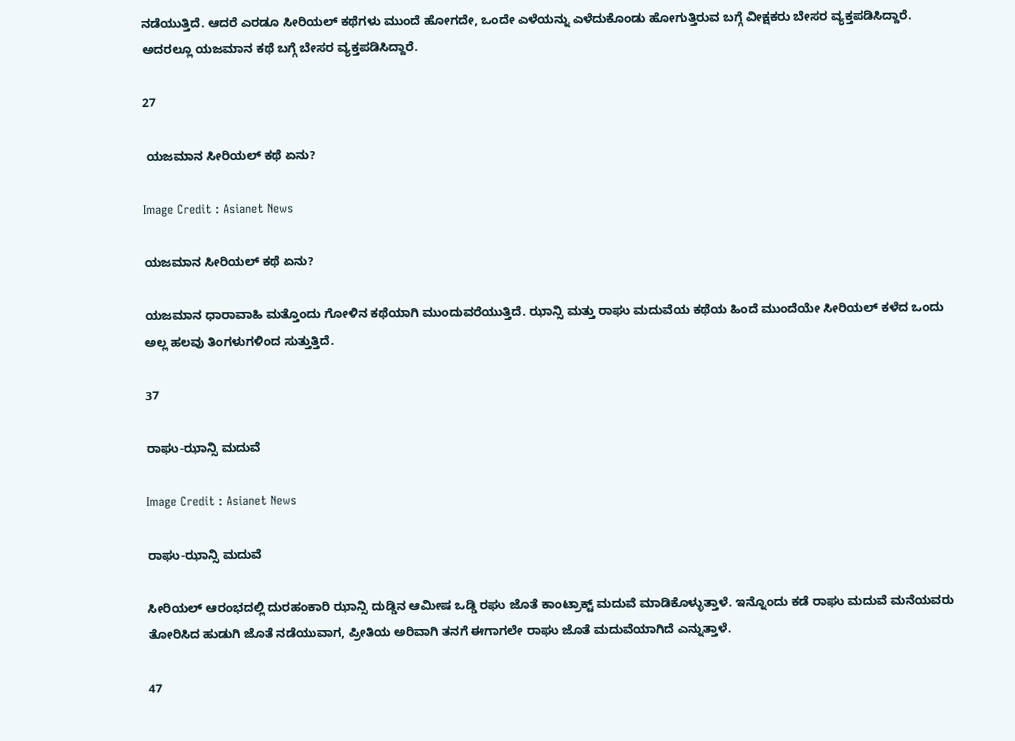ನಡೆಯುತ್ತಿದೆ. ಆದರೆ ಎರಡೂ ಸೀರಿಯಲ್ ಕಥೆಗಳು ಮುಂದೆ ಹೋಗದೇ, ಒಂದೇ ಎಳೆಯನ್ನು ಎಳೆದುಕೊಂಡು ಹೋಗುತ್ತಿರುವ ಬಗ್ಗೆ ವೀಕ್ಷಕರು ಬೇಸರ ವ್ಯಕ್ತಪಡಿಸಿದ್ದಾರೆ. ಅದರಲ್ಲೂ ಯಜಮಾನ ಕಥೆ ಬಗ್ಗೆ ಬೇಸರ ವ್ಯಕ್ತಪಡಿಸಿದ್ದಾರೆ.

27

 ಯಜಮಾನ ಸೀರಿಯಲ್ ಕಥೆ ಏನು?

Image Credit : Asianet News

ಯಜಮಾನ ಸೀರಿಯಲ್ ಕಥೆ ಏನು?

ಯಜಮಾನ ಧಾರಾವಾಹಿ ಮತ್ತೊಂದು ಗೋಳಿನ ಕಥೆಯಾಗಿ ಮುಂದುವರೆಯುತ್ತಿದೆ. ಝಾನ್ಸಿ ಮತ್ತು ರಾಘು ಮದುವೆಯ ಕಥೆಯ ಹಿಂದೆ ಮುಂದೆಯೇ ಸೀರಿಯಲ್ ಕಳೆದ ಒಂದು ಅಲ್ಲ ಹಲವು ತಿಂಗಳುಗಳಿಂದ ಸುತ್ತುತ್ತಿದೆ.

37

ರಾಘು-ಝಾನ್ಸಿ ಮದುವೆ

Image Credit : Asianet News

ರಾಘು-ಝಾನ್ಸಿ ಮದುವೆ

ಸೀರಿಯಲ್ ಆರಂಭದಲ್ಲಿ ದುರಹಂಕಾರಿ ಝಾನ್ಸಿ ದುಡ್ಡಿನ ಆಮೀಷ ಒಡ್ಡಿ ರಘು ಜೊತೆ ಕಾಂಟ್ರಾಕ್ಟ್ ಮದುವೆ ಮಾಡಿಕೊಳ್ಳುತ್ತಾಳೆ. ಇನ್ನೊಂದು ಕಡೆ ರಾಘು ಮದುವೆ ಮನೆಯವರು ತೋರಿಸಿದ ಹುಡುಗಿ ಜೊತೆ ನಡೆಯುವಾಗ, ಪ್ರೀತಿಯ ಅರಿವಾಗಿ ತನಗೆ ಈಗಾಗಲೇ ರಾಘು ಜೊತೆ ಮದುವೆಯಾಗಿದೆ ಎನ್ನುತ್ತಾಳೆ.

47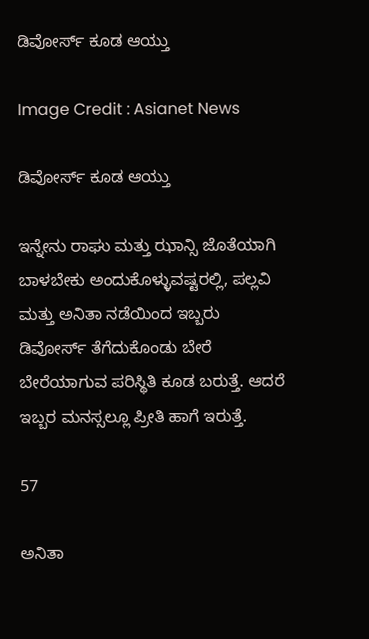ಡಿವೋರ್ಸ್ ಕೂಡ ಆಯ್ತು

Image Credit : Asianet News

ಡಿವೋರ್ಸ್ ಕೂಡ ಆಯ್ತು

ಇನ್ನೇನು ರಾಘು ಮತ್ತು ಝಾನ್ಸಿ ಜೊತೆಯಾಗಿ ಬಾಳಬೇಕು ಅಂದುಕೊಳ್ಳುವಷ್ಟರಲ್ಲಿ, ಪಲ್ಲವಿ ಮತ್ತು ಅನಿತಾ ನಡೆಯಿಂದ ಇಬ್ಬರು ಡಿವೋರ್ಸ್ ತೆಗೆದುಕೊಂಡು ಬೇರೆ ಬೇರೆಯಾಗುವ ಪರಿಸ್ಥಿತಿ ಕೂಡ ಬರುತ್ತೆ. ಆದರೆ ಇಬ್ಬರ ಮನಸ್ಸಲ್ಲೂ ಪ್ರೀತಿ ಹಾಗೆ ಇರುತ್ತೆ.

57

ಅನಿತಾ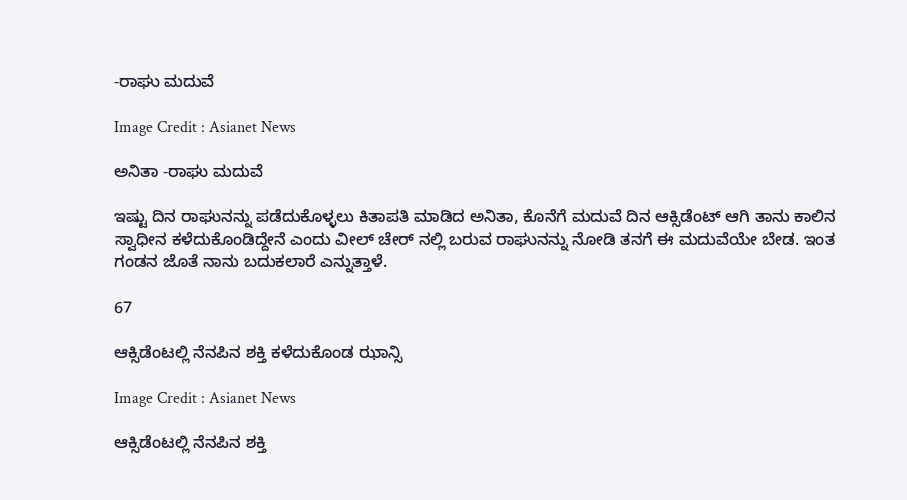-ರಾಘು ಮದುವೆ

Image Credit : Asianet News

ಅನಿತಾ -ರಾಘು ಮದುವೆ

ಇಷ್ಟು ದಿನ ರಾಘುನನ್ನು ಪಡೆದುಕೊಳ್ಳಲು ಕಿತಾಪತಿ ಮಾಡಿದ ಅನಿತಾ, ಕೊನೆಗೆ ಮದುವೆ ದಿನ ಆಕ್ಸಿಡೆಂಟ್ ಆಗಿ ತಾನು ಕಾಲಿನ ಸ್ವಾಧೀನ ಕಳೆದುಕೊಂಡಿದ್ದೇನೆ ಎಂದು ವೀಲ್ ಚೇರ್ ನಲ್ಲಿ ಬರುವ ರಾಘುನನ್ನು ನೋಡಿ ತನಗೆ ಈ ಮದುವೆಯೇ ಬೇಡ. ಇಂತ ಗಂಡನ ಜೊತೆ ನಾನು ಬದುಕಲಾರೆ ಎನ್ನುತ್ತಾಳೆ.

67

ಆಕ್ಸಿಡೆಂಟಲ್ಲಿ ನೆನಪಿನ ಶಕ್ತಿ ಕಳೆದುಕೊಂಡ ಝಾನ್ಸಿ

Image Credit : Asianet News

ಆಕ್ಸಿಡೆಂಟಲ್ಲಿ ನೆನಪಿನ ಶಕ್ತಿ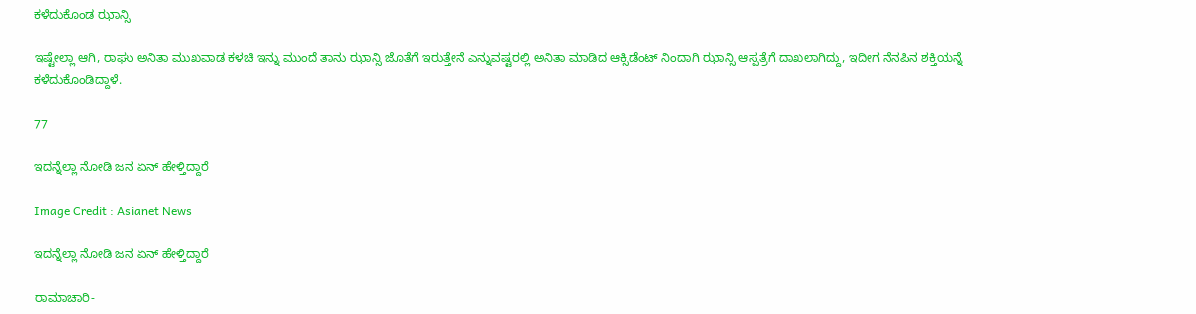ಕಳೆದುಕೊಂಡ ಝಾನ್ಸಿ

ಇಷ್ಟೇಲ್ಲಾ ಆಗಿ, ರಾಘು ಅನಿತಾ ಮುಖವಾಡ ಕಳಚಿ ಇನ್ನು ಮುಂದೆ ತಾನು ಝಾನ್ಸಿ ಜೊತೆಗೆ ಇರುತ್ತೇನೆ ಎನ್ನುವಷ್ಟರಲ್ಲಿ ಅನಿತಾ ಮಾಡಿದ ಆಕ್ಸಿಡೆಂಟ್ ನಿಂದಾಗಿ ಝಾನ್ಸಿ ಆಸ್ಪತ್ರೆಗೆ ದಾಖಲಾಗಿದ್ದು, ಇದೀಗ ನೆನಪಿನ ಶಕ್ತಿಯನ್ನೆ ಕಳೆದುಕೊಂಡಿದ್ದಾಳೆ.

77

ಇದನ್ನೆಲ್ಲಾ ನೋಡಿ ಜನ ಏನ್ ಹೇಳ್ತಿದ್ದಾರೆ

Image Credit : Asianet News

ಇದನ್ನೆಲ್ಲಾ ನೋಡಿ ಜನ ಏನ್ ಹೇಳ್ತಿದ್ದಾರೆ

ರಾಮಾಚಾರಿ-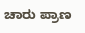ಚಾರು ಪ್ರಾಣ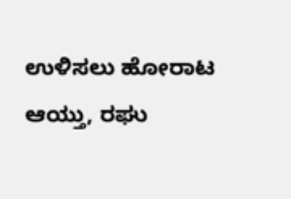ಉಳಿಸಲು ಹೋರಾಟ ಆಯ್ತು, ರಘು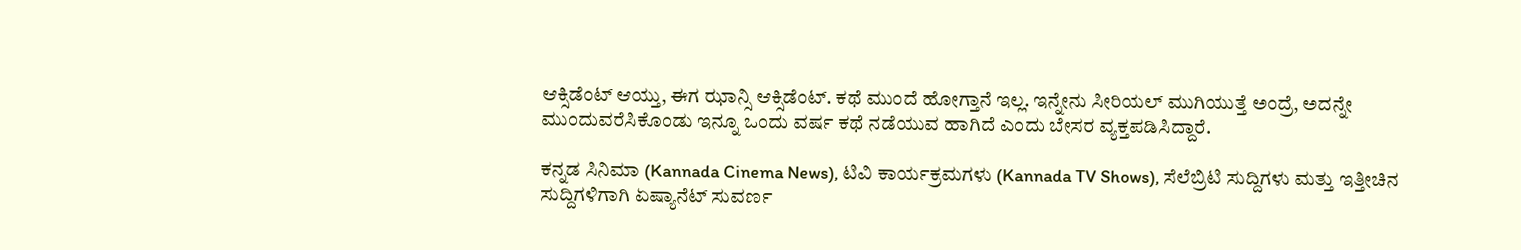ಆಕ್ಸಿಡೆಂಟ್ ಆಯ್ತು, ಈಗ ಝಾನ್ಸಿ ಆಕ್ಸಿಡೆಂಟ್. ಕಥೆ ಮುಂದೆ ಹೋಗ್ತಾನೆ ಇಲ್ಲ. ಇನ್ನೇನು ಸೀರಿಯಲ್ ಮುಗಿಯುತ್ತೆ ಅಂದ್ರೆ, ಅದನ್ನೇ ಮುಂದುವರೆಸಿಕೊಂಡು ಇನ್ನೂ ಒಂದು ವರ್ಷ ಕಥೆ ನಡೆಯುವ ಹಾಗಿದೆ ಎಂದು ಬೇಸರ ವ್ಯಕ್ತಪಡಿಸಿದ್ದಾರೆ.

ಕನ್ನಡ ಸಿನಿಮಾ (Kannada Cinema News), ಟಿವಿ ಕಾರ್ಯಕ್ರಮಗಳು (Kannada TV Shows), ಸೆಲೆಬ್ರಿಟಿ ಸುದ್ದಿಗಳು ಮತ್ತು ಇತ್ತೀಚಿನ ಸುದ್ದಿಗಳಿಗಾಗಿ ಏಷ್ಯಾನೆಟ್ ಸುವರ್ಣ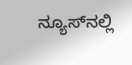ನ್ಯೂಸ್‌ನಲ್ಲಿ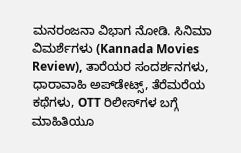ಮನರಂಜನಾ ವಿಭಾಗ ನೋಡಿ. ಸಿನಿಮಾ ವಿಮರ್ಶೆಗಳು (Kannada Movies Review), ತಾರೆಯರ ಸಂದರ್ಶನಗಳು, ಧಾರಾವಾಹಿ ಅಪ್‌ಡೇಟ್ಸ್‌, ತೆರೆಮರೆಯ ಕಥೆಗಳು, OTT ರಿಲೀಸ್‌ಗಳ ಬಗ್ಗೆ ಮಾಹಿತಿಯೂ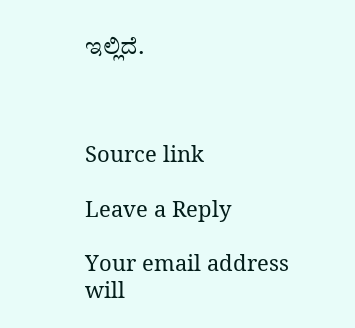ಇಲ್ಲಿದೆ.



Source link

Leave a Reply

Your email address will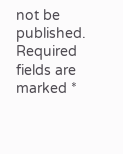not be published. Required fields are marked *